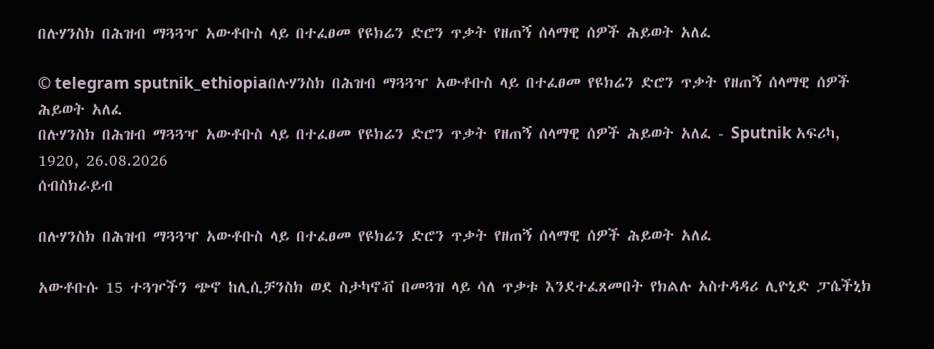በሉሃንስክ በሕዝብ ማጓጓዣ አውቶቡስ ላይ በተፈፀመ የዩክሬን ድሮን ጥቃት የዘጠኝ ሰላማዊ ሰዎች ሕይወት አለፈ

© telegram sputnik_ethiopiaበሉሃንስክ በሕዝብ ማጓጓዣ አውቶቡስ ላይ በተፈፀመ የዩክሬን ድሮን ጥቃት የዘጠኝ ሰላማዊ ሰዎች ሕይወት አለፈ
በሉሃንስክ በሕዝብ ማጓጓዣ አውቶቡስ ላይ በተፈፀመ የዩክሬን ድሮን ጥቃት የዘጠኝ ሰላማዊ ሰዎች ሕይወት አለፈ - Sputnik አፍሪካ, 1920, 26.08.2026
ሰብስክራይብ

በሉሃንስክ በሕዝብ ማጓጓዣ አውቶቡስ ላይ በተፈፀመ የዩክሬን ድሮን ጥቃት የዘጠኝ ሰላማዊ ሰዎች ሕይወት አለፈ

አውቶቡሱ 15 ተጓዦችን ጭኖ ከሊሲቻንስክ ወደ ስታካኖቭ በመጓዝ ላይ ሳለ ጥቃቱ እንደተፈጸመበት የክልሉ አስተዳዳሪ ሊዮኒድ ፓሴችኒክ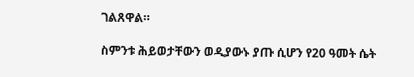ገልጸዋል።

ስምንቱ ሕይወታቸውን ወዲያውኑ ያጡ ሲሆን የ20 ዓመት ሴት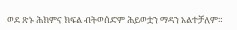ወደ ጽኑ ሕክምና ክፍል ብትወሰድም ሕይወቷን ማዳን አልተቻለም።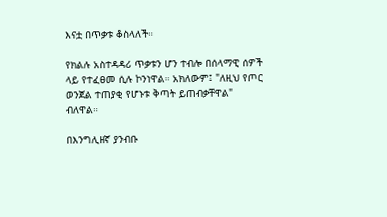እናቷ በጥቃቱ ቆስላለች።

የክልሉ አስተዳዳሪ ጥቃቱን ሆን ተብሎ በሰላማዊ ሰዎች ላይ የተፈፀመ ሲሉ ኮንነዋል። አክለውም፤ "ለዚህ የጦር ወንጀል ተጠያቂ የሆኑቱ ቅጣት ይጠብቃቸዋል" ብለዋል።

በእንግሊዘኛ ያንብቡ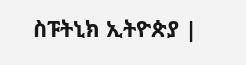ስፑትኒክ ኢትዮጵያ |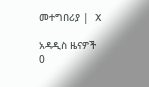መተግበሪያ |  X

አዳዲስ ዜናዎች
0